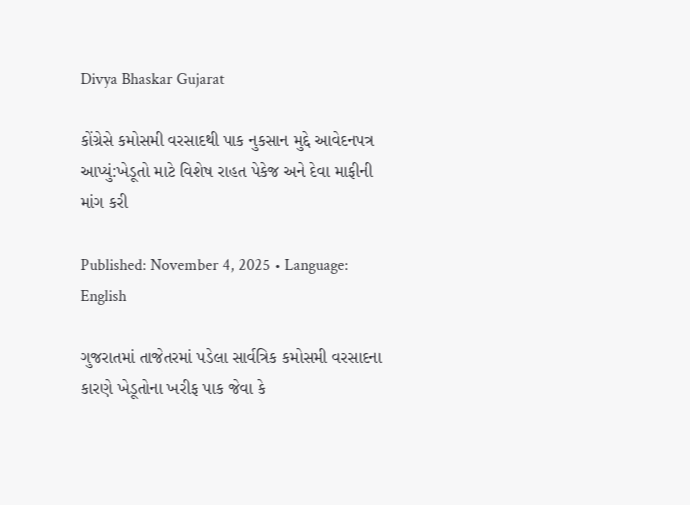Divya Bhaskar Gujarat

કોંગ્રેસે કમોસમી વરસાદથી પાક નુકસાન મુદ્દે આવેદનપત્ર આપ્યું:ખેડૂતો માટે વિશેષ રાહત પેકેજ અને દેવા માફીની માંગ કરી

Published: November 4, 2025 • Language: English

ગુજરાતમાં તાજેતરમાં પડેલા સાર્વત્રિક કમોસમી વરસાદના કારણે ખેડૂતોના ખરીફ પાક જેવા કે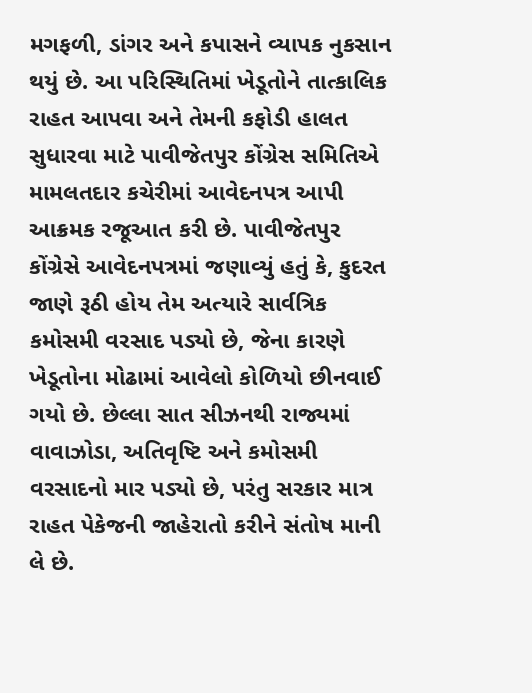મગફળી, ડાંગર અને કપાસને વ્યાપક નુકસાન થયું છે. આ પરિસ્થિતિમાં ખેડૂતોને તાત્કાલિક રાહત આપવા અને તેમની કફોડી હાલત સુધારવા માટે પાવીજેતપુર કોંગ્રેસ સમિતિએ મામલતદાર કચેરીમાં આવેદનપત્ર આપી આક્રમક રજૂઆત કરી છે. પાવીજેતપુર કોંગ્રેસે આવેદનપત્રમાં જણાવ્યું હતું કે, કુદરત જાણે રૂઠી હોય તેમ અત્યારે સાર્વત્રિક કમોસમી વરસાદ પડ્યો છે, જેના કારણે ખેડૂતોના મોઢામાં આવેલો કોળિયો છીનવાઈ ગયો છે. છેલ્લા સાત સીઝનથી રાજ્યમાં વાવાઝોડા, અતિવૃષ્ટિ અને કમોસમી વરસાદનો માર પડ્યો છે, પરંતુ સરકાર માત્ર રાહત પેકેજની જાહેરાતો કરીને સંતોષ માની લે છે.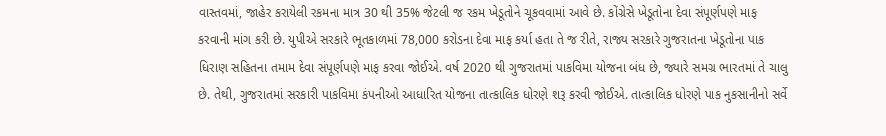વાસ્તવમાં, જાહેર કરાયેલી રકમના માત્ર 30 થી 35% જેટલી જ રકમ ખેડૂતોને ચૂકવવામાં આવે છે. કોંગ્રેસે ખેડૂતોના દેવા સંપૂર્ણપણે માફ કરવાની માંગ કરી છે. યુપીએ સરકારે ભૂતકાળમાં 78,000 કરોડના દેવા માફ કર્યા હતા તે જ રીતે, રાજ્ય સરકારે ગુજરાતના ખેડૂતોના પાક ધિરાણ સહિતના તમામ દેવા સંપૂર્ણપણે માફ કરવા જોઈએ. વર્ષ 2020 થી ગુજરાતમાં પાકવિમા યોજના બંધ છે, જ્યારે સમગ્ર ભારતમાં તે ચાલુ છે. તેથી, ગુજરાતમાં સરકારી પાકવિમા કંપનીઓ આધારિત યોજના તાત્કાલિક ધોરણે શરૂ કરવી જોઈએ. તાત્કાલિક ધોરણે પાક નુકસાનીનો સર્વે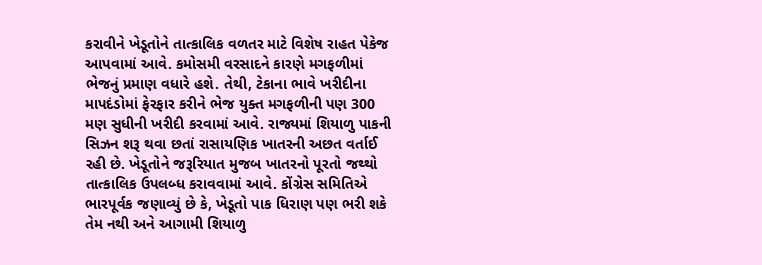કરાવીને ખેડૂતોને તાત્કાલિક વળતર માટે વિશેષ રાહત પેકેજ આપવામાં આવે. કમોસમી વરસાદને કારણે મગફળીમાં ભેજનું પ્રમાણ વધારે હશે. તેથી, ટેકાના ભાવે ખરીદીના માપદંડોમાં ફેરફાર કરીને ભેજ યુક્ત મગફળીની પણ 300 મણ સુધીની ખરીદી કરવામાં આવે. રાજ્યમાં શિયાળુ પાકની સિઝન શરૂ થવા છતાં રાસાયણિક ખાતરની અછત વર્તાઈ રહી છે. ખેડૂતોને જરૂરિયાત મુજબ ખાતરનો પૂરતો જથ્થો તાત્કાલિક ઉપલબ્ધ કરાવવામાં આવે. કોંગ્રેસ સમિતિએ ભારપૂર્વક જણાવ્યું છે કે, ખેડૂતો પાક ધિરાણ પણ ભરી શકે તેમ નથી અને આગામી શિયાળુ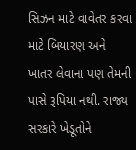સિઝન માટે વાવેતર કરવા માટે બિયારણ અને ખાતર લેવાના પણ તેમની પાસે રૂપિયા નથી. રાજ્ય સરકારે ખેડૂતોને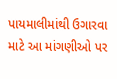પાયમાલીમાંથી ઉગારવા માટે આ માંગણીઓ પર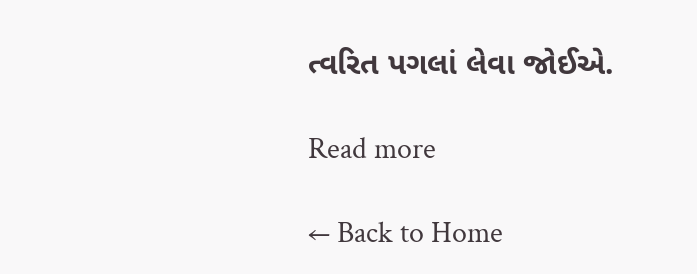ત્વરિત પગલાં લેવા જોઈએ.

Read more

← Back to Home